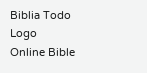Biblia Todo Logo
Online Bible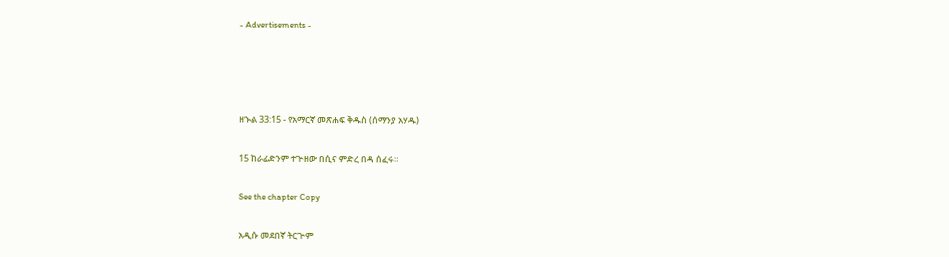- Advertisements -




ዘኍል 33:15 - የአማርኛ መጽሐፍ ቅዱስ (ሰማንያ አሃዱ)

15 ከራፊድንም ተጕዘው በሲና ምድረ በዳ ሰፈሩ።

See the chapter Copy

አዲሱ መደበኛ ትርጒም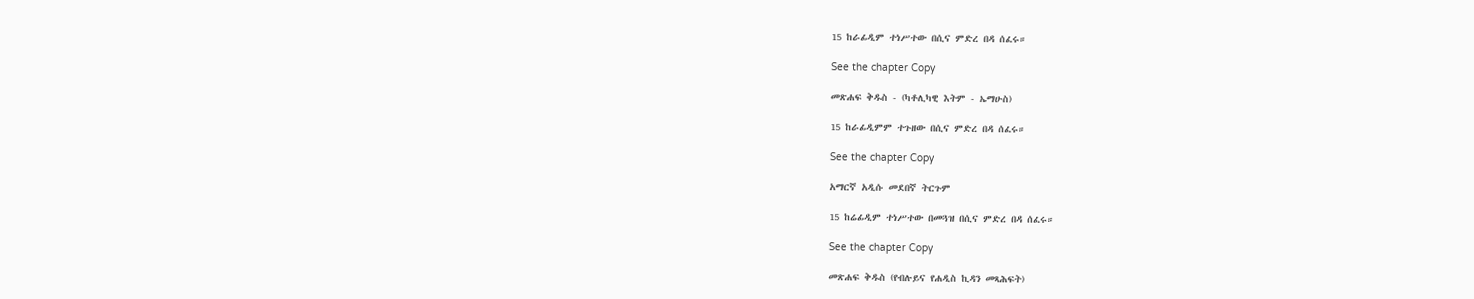15 ከራፊዲም ተነሥተው በሲና ምድረ በዳ ሰፈሩ።

See the chapter Copy

መጽሐፍ ቅዱስ - (ካቶሊካዊ እትም - ኤማሁስ)

15 ከራፊዲምም ተጉዘው በሲና ምድረ በዳ ሰፈሩ።

See the chapter Copy

አማርኛ አዲሱ መደበኛ ትርጉም

15 ከሬፊዲም ተነሥተው በመጓዝ በሲና ምድረ በዳ ሰፈሩ።

See the chapter Copy

መጽሐፍ ቅዱስ (የብሉይና የሐዲስ ኪዳን መጻሕፍት)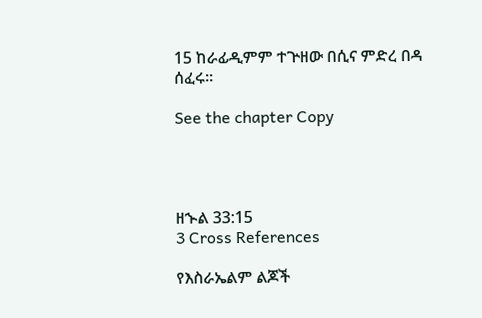15 ከራፊዲምም ተጕዘው በሲና ምድረ በዳ ሰፈሩ።

See the chapter Copy




ዘኍል 33:15
3 Cross References

የእስራኤልም ልጆች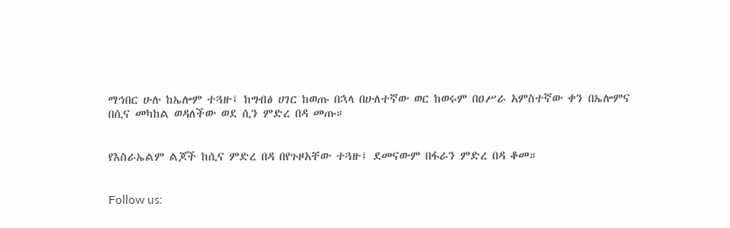ማኅበር ሁሉ ከኤሎም ተጓዙ፤ ከግብፅ ሀገር ከወጡ በኋላ በሁለተኛው ወር ከወሩም በዐሥራ አምስተኛው ቀን በኤሎምና በሲና መካከል ወዳለችው ወደ ሲን ምድረ በዳ መጡ።


የእስራኤልም ልጆች ከሲና ምድረ በዳ በየጉዞአቸው ተጓዙ፤ ደመናውም በፋራን ምድረ በዳ ቆመ።


Follow us: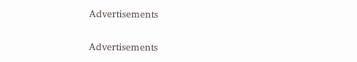Advertisements


Advertisements